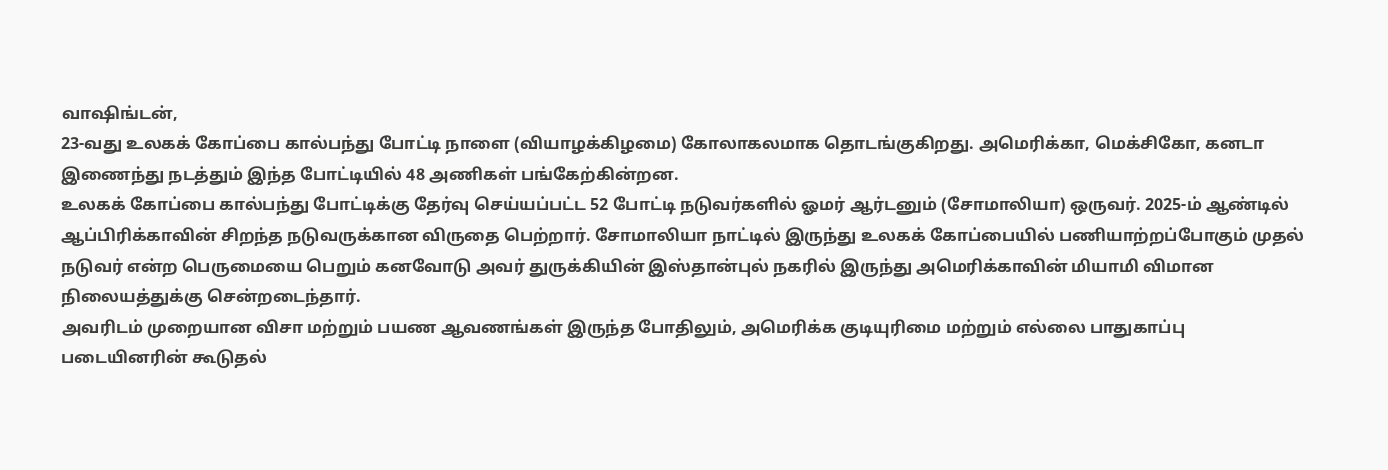வாஷிங்டன்,
23-வது உலகக் கோப்பை கால்பந்து போட்டி நாளை (வியாழக்கிழமை) கோலாகலமாக தொடங்குகிறது. அமெரிக்கா, மெக்சிகோ, கனடா இணைந்து நடத்தும் இந்த போட்டியில் 48 அணிகள் பங்கேற்கின்றன.
உலகக் கோப்பை கால்பந்து போட்டிக்கு தேர்வு செய்யப்பட்ட 52 போட்டி நடுவர்களில் ஓமர் ஆர்டனும் (சோமாலியா) ஒருவர். 2025-ம் ஆண்டில் ஆப்பிரிக்காவின் சிறந்த நடுவருக்கான விருதை பெற்றார். சோமாலியா நாட்டில் இருந்து உலகக் கோப்பையில் பணியாற்றப்போகும் முதல் நடுவர் என்ற பெருமையை பெறும் கனவோடு அவர் துருக்கியின் இஸ்தான்புல் நகரில் இருந்து அமெரிக்காவின் மியாமி விமான நிலையத்துக்கு சென்றடைந்தார்.
அவரிடம் முறையான விசா மற்றும் பயண ஆவணங்கள் இருந்த போதிலும், அமெரிக்க குடியுரிமை மற்றும் எல்லை பாதுகாப்பு படையினரின் கூடுதல்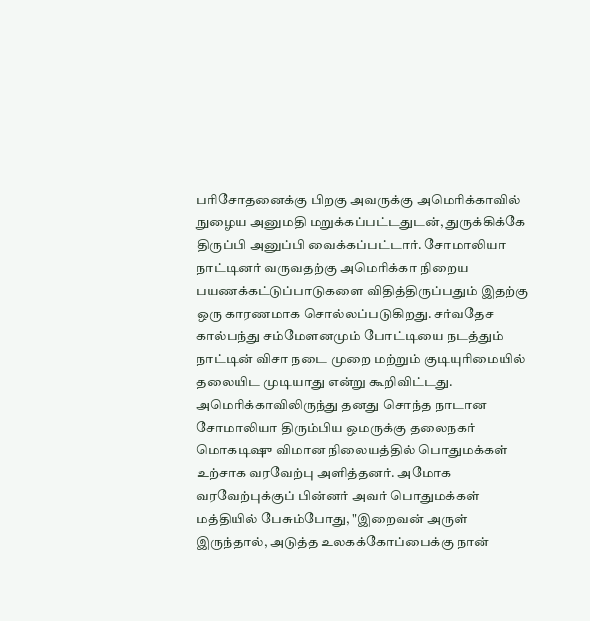பரிசோதனைக்கு பிறகு அவருக்கு அமெரிக்காவில் நுழைய அனுமதி மறுக்கப்பட்டதுடன், துருக்கிக்கே திருப்பி அனுப்பி வைக்கப்பட்டார். சோமாலியா நாட்டினர் வருவதற்கு அமெரிக்கா நிறைய பயணக்கட்டுப்பாடுகளை விதித்திருப்பதும் இதற்கு ஒரு காரணமாக சொல்லப்படுகிறது. சர்வதேச கால்பந்து சம்மேளனமும் போட்டியை நடத்தும் நாட்டின் விசா நடை முறை மற்றும் குடியுரிமையில் தலையிட முடியாது என்று கூறிவிட்டது.
அமெரிக்காவிலிருந்து தனது சொந்த நாடான சோமாலியா திரும்பிய ஒமருக்கு தலைநகர் மொகடிஷு விமான நிலையத்தில் பொதுமக்கள் உற்சாக வரவேற்பு அளித்தனர். அமோக வரவேற்புக்குப் பின்னர் அவர் பொதுமக்கள் மத்தியில் பேசும்போது, "இறைவன் அருள் இருந்தால், அடுத்த உலகக்கோப்பைக்கு நான்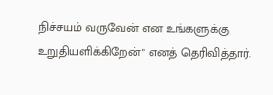நிச்சயம் வருவேன் என உங்களுக்கு உறுதியளிக்கிறேன்" எனத் தெரிவித்தார்.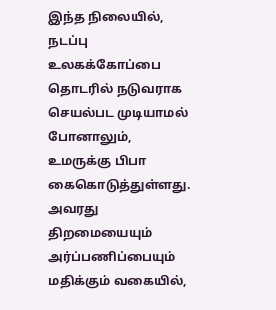இந்த நிலையில், நடப்பு உலகக்கோப்பை தொடரில் நடுவராக செயல்பட முடியாமல் போனாலும், உமருக்கு பிபா கைகொடுத்துள்ளது. அவரது திறமையையும் அர்ப்பணிப்பையும் மதிக்கும் வகையில்,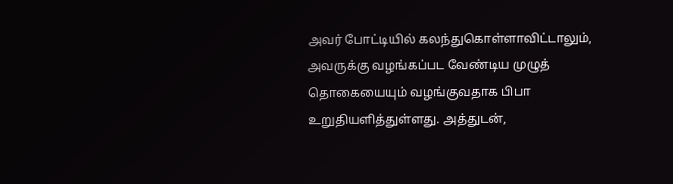அவர் போட்டியில் கலந்துகொள்ளாவிட்டாலும், அவருக்கு வழங்கப்பட வேண்டிய முழுத் தொகையையும் வழங்குவதாக பிபா உறுதியளித்துள்ளது. அத்துடன்,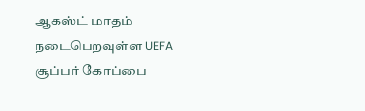ஆகஸ்ட் மாதம் நடைபெறவுள்ள UEFA சூப்பர் கோப்பை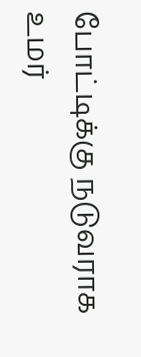போட்டிக்கு நடுவராக உமர்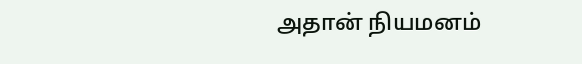அதான் நியமனம்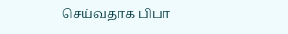செய்வதாக பிபா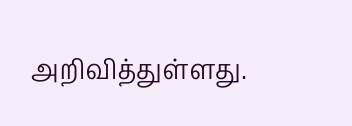அறிவித்துள்ளது.